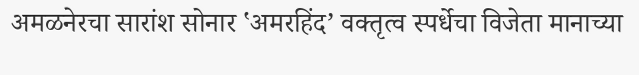अमळनेरचा सारांश सोनार ‛अमरहिंद’ वक्तृत्व स्पर्धेचा विजेता मानाच्या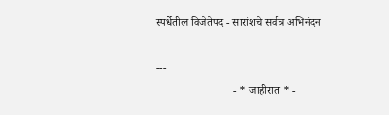स्पर्धेतील विजेतेपद - सारांशचे सर्वत्र अभिनंदन

---
                           - * जाहीरात * -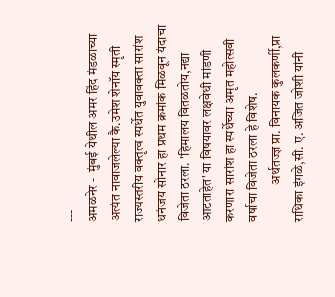---
अमळनेर -  मुंबई येथील अमर हिंद मंडळाच्या अत्यंत नावाजलेल्या कै.उमेश शेनॉय स्मृती राज्यस्तरीय वक्तृत्व स्पर्धेत युवावक्ता सारांश धनंजय सोनार हा प्रथम क्रमांक मिळवून यंदाचा विजेता ठरला. 'हिमालय वितळतोय,नद्या आटताहेत' या विषयावर लक्षवेधी मांडणी करणारा सारांश हा स्पर्धेच्या अमृत महोत्सवी वर्षाचा विजेता ठरला हे विशेष.
              अर्थतज्ज्ञ प्रा. विनायक कुलकर्णी,प्रा राधिका इंगळे,सी. ए. अजित जोशी यांनी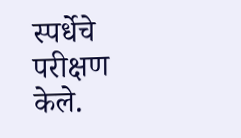स्पर्धेचे परीक्षण केले.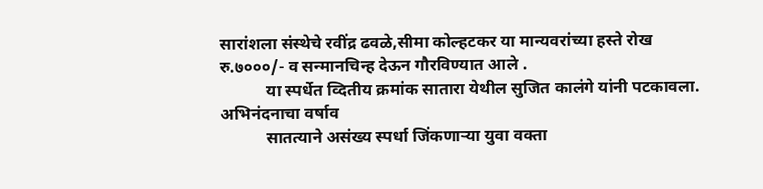सारांशला संस्थेचे रवींद्र ढवळे,सीमा कोल्हटकर या मान्यवरांच्या हस्ते रोख रु.७०००/- व सन्मानचिन्ह देऊन गौरविण्यात आले .
           या स्पर्धेत व्दितीय क्रमांक सातारा येथील सुजित कालंगे यांनी पटकावला.
अभिनंदनाचा वर्षाव
           सातत्याने असंख्य स्पर्धा जिंकणाऱ्या युवा वक्ता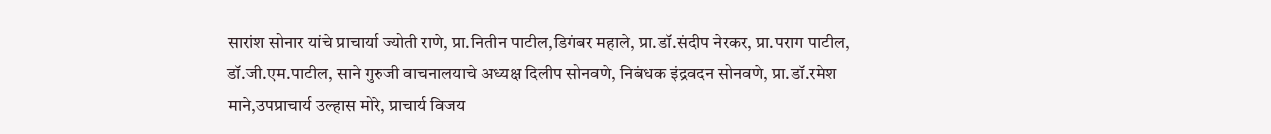सारांश सोनार यांचे प्राचार्या ज्योती राणे, प्रा.नितीन पाटील,डिगंबर महाले, प्रा.डॉ.संदीप नेरकर, प्रा.पराग पाटील, डॉ.जी.एम.पाटील, साने गुरुजी वाचनालयाचे अध्यक्ष दिलीप सोनवणे, निबंधक इंद्रवदन सोनवणे, प्रा.डॉ.रमेश माने,उपप्राचार्य उल्हास मोरे, प्राचार्य विजय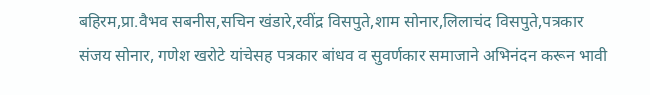बहिरम,प्रा.वैभव सबनीस,सचिन खंडारे,रवींद्र विसपुते,शाम सोनार,लिलाचंद विसपुते,पत्रकार संजय सोनार, गणेश खरोटे यांचेसह पत्रकार बांधव व सुवर्णकार समाजाने अभिनंदन करून भावी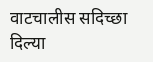वाटचालीस सदिच्छा दिल्या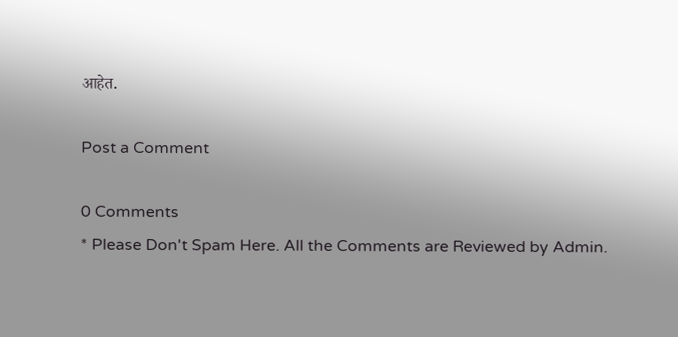आहेत.

Post a Comment

0 Comments
* Please Don't Spam Here. All the Comments are Reviewed by Admin.